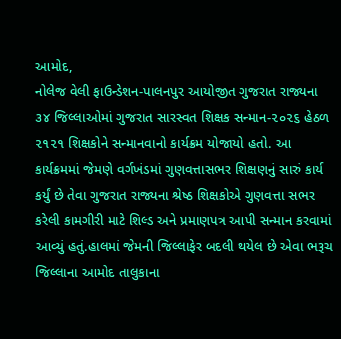આમોદ,
નોલેજ વેલી ફાઉન્ડેશન-પાલનપુર આયોજીત ગુજરાત રાજ્યના ૩૪ જિલ્લાઓમાં ગુજરાત સારસ્વત શિક્ષક સન્માન-૨૦૨૬ હેઠળ ૨૧૨૧ શિક્ષકોને સન્માનવાનો કાર્યક્રમ યોજાયો હતો. આ કાર્યક્રમમાં જેમણે વર્ગખંડમાં ગુણવત્તાસભર શિક્ષણનું સારું કાર્ય કર્યું છે તેવા ગુજરાત રાજ્યના શ્રેષ્ઠ શિક્ષકોએ ગુણવત્તા સભર કરેલી કામગીરી માટે શિલ્ડ અને પ્રમાણપત્ર આપી સન્માન કરવામાં આવ્યું હતું.હાલમાં જેમની જિલ્લાફેર બદલી થયેલ છે એવા ભરૂચ જિલ્લાના આમોદ તાલુકાના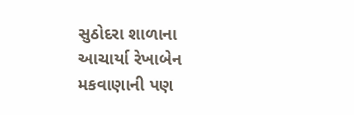સુઠોદરા શાળાના આચાર્યા રેખાબેન મકવાણાની પણ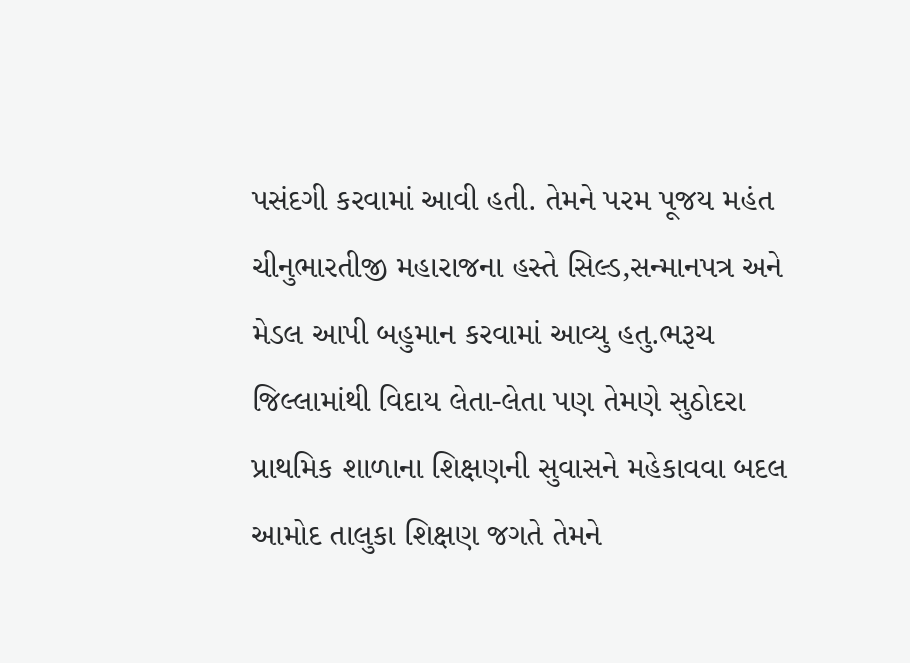પસંદગી કરવામાં આવી હતી. તેમને પરમ પૂજય મહંત ચીનુભારતીજી મહારાજના હસ્તે સિલ્ડ,સન્માનપત્ર અને મેડલ આપી બહુમાન કરવામાં આવ્યુ હતુ.ભરૂચ જિલ્લામાંથી વિદાય લેતા-લેતા પણ તેમણે સુઠોદરા પ્રાથમિક શાળાના શિક્ષણની સુવાસને મહેકાવવા બદલ આમોદ તાલુકા શિક્ષણ જગતે તેમને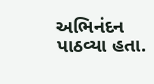અભિનંદન પાઠવ્યા હતા.